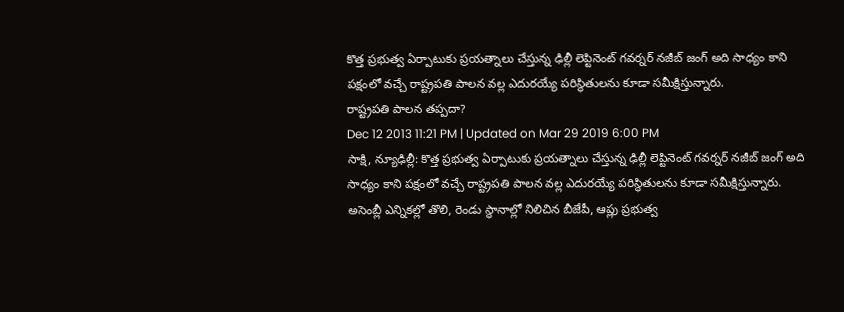కొత్త ప్రభుత్వ ఏర్పాటుకు ప్రయత్నాలు చేస్తున్న ఢిల్లీ లెప్టినెంట్ గవర్నర్ నజీబ్ జంగ్ అది సాధ్యం కాని పక్షంలో వచ్చే రాష్ట్రపతి పాలన వల్ల ఎదురయ్యే పరిస్థితులను కూడా సమీక్షిస్తున్నారు.
రాష్ట్రపతి పాలన తప్పదా?
Dec 12 2013 11:21 PM | Updated on Mar 29 2019 6:00 PM
సాక్షి, న్యూఢిల్లీ: కొత్త ప్రభుత్వ ఏర్పాటుకు ప్రయత్నాలు చేస్తున్న ఢిల్లీ లెప్టినెంట్ గవర్నర్ నజీబ్ జంగ్ అది సాధ్యం కాని పక్షంలో వచ్చే రాష్ట్రపతి పాలన వల్ల ఎదురయ్యే పరిస్థితులను కూడా సమీక్షిస్తున్నారు. అసెంబ్లీ ఎన్నికల్లో తొలి, రెండు స్థానాల్లో నిలిచిన బీజేపీ, ఆప్లు ప్రభుత్వ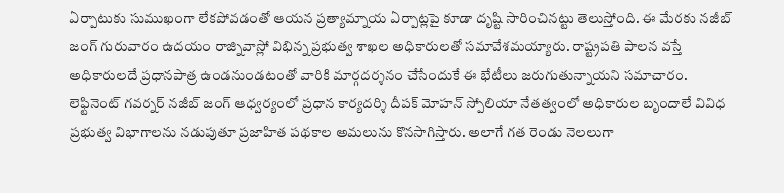ఏర్పాటుకు సుముఖంగా లేకపోవడంతో ఆయన ప్రత్యామ్నాయ ఏర్పాట్లపై కూడా దృష్టి సారించినట్టు తెలుస్తోంది. ఈ మేరకు నజీబ్ జంగ్ గురువారం ఉదయం రాజ్నివాస్లో విభిన్న ప్రభుత్వ శాఖల అధికారులతో సమావేశమయ్యారు. రాష్ట్రపతి పాలన వస్తే అధికారులదే ప్రధానపాత్ర ఉండనుండటంతో వారికి మార్గదర్శనం చేసేందుకే ఈ భేటీలు జరుగుతున్నాయని సమాచారం.
లెఫ్టినెంట్ గవర్నర్ నజీబ్ జంగ్ ఆధ్వర్యంలో ప్రధాన కార్యదర్శి దీపక్ మోహన్ స్పోలియా నేతత్వంలో అధికారుల బృందాలే వివిధ ప్రభుత్వ విభాగాలను నడుపుతూ ప్రజాహిత పథకాల అమలును కొనసాగిస్తారు. అలాగే గత రెండు నెలలుగా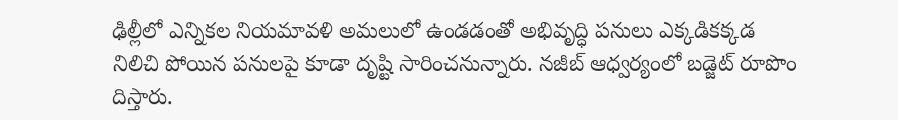ఢిల్లీలో ఎన్నికల నియమావళి అమలులో ఉండడంతో అభివృద్ధి పనులు ఎక్కడికక్కడ నిలిచి పోయిన పనులపై కూడా దృష్టి సారించనున్నారు. నజీబ్ ఆధ్వర్యంలో బడ్జెట్ రూపొం దిస్తారు.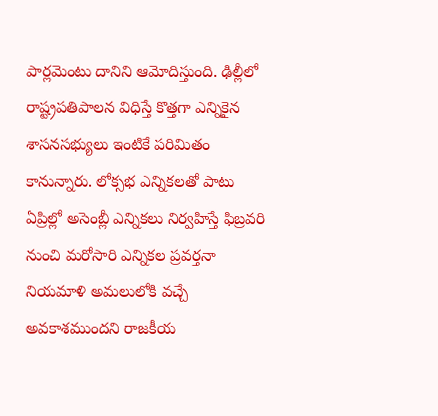పార్లమెంటు దానిని ఆమోదిస్తుంది. ఢిల్లీలో రాష్ట్రపతిపాలన విధిస్తే కొత్తగా ఎన్నికైన శాసనసభ్యులు ఇంటికే పరిమితం కానున్నారు. లోక్సభ ఎన్నికలతో పాటు ఏప్రిల్లో అసెంబ్లీ ఎన్నికలు నిర్వహిస్తే ఫిబ్రవరి నుంచి మరోసారి ఎన్నికల ప్రవర్తనా నియమాళి అమలులోకి వచ్చే అవకాశముందని రాజకీయ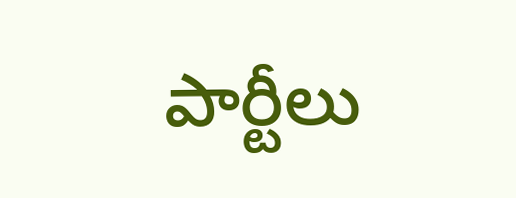పార్టీలు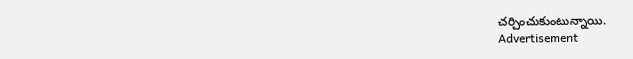చర్చించుకుంటున్నాయి.
Advertisement